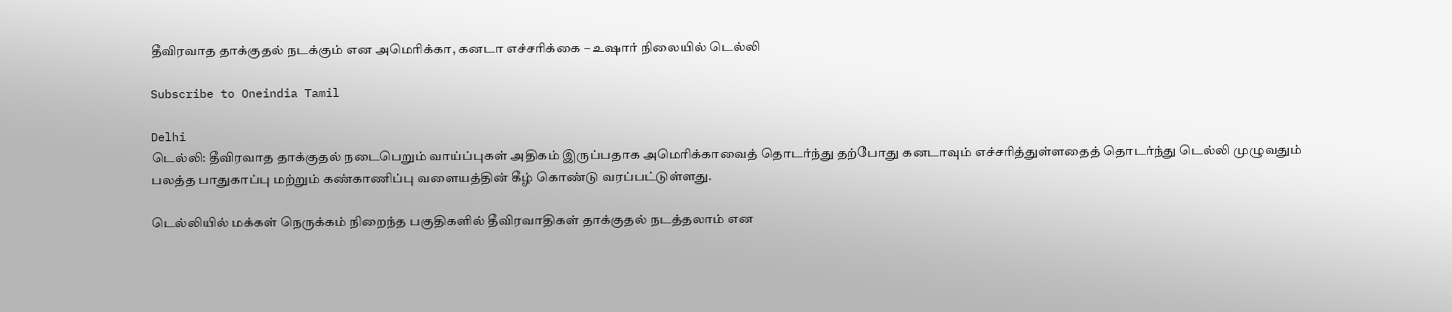தீவிரவாத தாக்குதல் நடக்கும் என அமெரிக்கா, கனடா எச்சரிக்கை – உஷார் நிலையில் டெல்லி

Subscribe to Oneindia Tamil

Delhi
டெல்லி: தீவிரவாத தாக்குதல் நடைபெறும் வாய்ப்புகள் அதிகம் இருப்பதாக அமெரிக்காவைத் தொடர்ந்து தற்போது கனடாவும் எச்சரித்துள்ளதைத் தொடர்ந்து டெல்லி முழுவதும் பலத்த பாதுகாப்பு மற்றும் கண்காணிப்பு வளையத்தின் கீழ் கொண்டு வரப்பட்டுள்ளது.

டெல்லியில் மக்கள் நெருக்கம் நிறைந்த பகுதிகளில் தீவிரவாதிகள் தாக்குதல் நடத்தலாம் என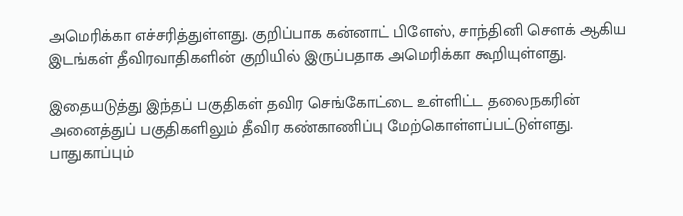அமெரிக்கா எச்சரித்துள்ளது. குறிப்பாக கன்னாட் பிளேஸ், சாந்தினி செளக் ஆகிய இடங்கள் தீவிரவாதிகளின் குறியில் இருப்பதாக அமெரிக்கா கூறியுள்ளது.

இதையடுத்து இந்தப் பகுதிகள் தவிர செங்கோட்டை உள்ளிட்ட தலைநகரின் அனைத்துப் பகுதிகளிலும் தீவிர கண்காணிப்பு மேற்கொள்ளப்பட்டுள்ளது. பாதுகாப்பும்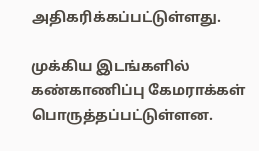அதிகரிக்கப்பட்டுள்ளது.

முக்கிய இடங்களில் கண்காணிப்பு கேமராக்கள் பொருத்தப்பட்டுள்ளன.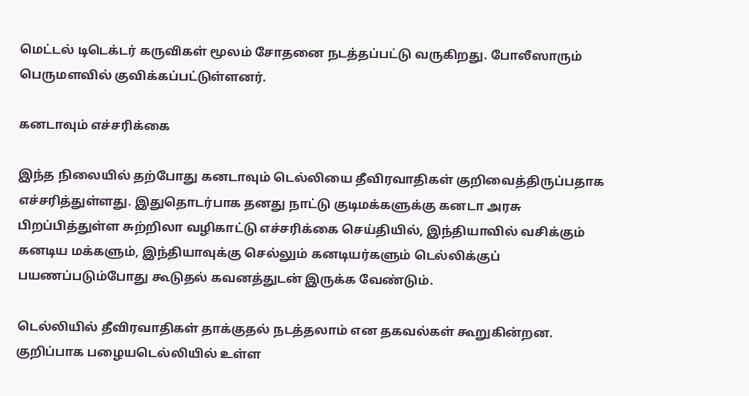மெட்டல் டிடெக்டர் கருவிகள் மூலம் சோதனை நடத்தப்பட்டு வருகிறது. போலீஸாரும் பெருமளவில் குவிக்கப்பட்டுள்ளனர்.

கனடாவும் எச்சரிக்கை

இந்த நிலையில் தற்போது கனடாவும் டெல்லியை தீவிரவாதிகள் குறிவைத்திருப்பதாக எச்சரித்துள்ளது. இதுதொடர்பாக தனது நாட்டு குடிமக்களுக்கு கனடா அரசு பிறப்பித்துள்ள சுற்றிலா வழிகாட்டு எச்சரிக்கை செய்தியில், இந்தியாவில் வசிக்கும் கனடிய மக்களும், இந்தியாவுக்கு செல்லும் கனடியர்களும் டெல்லிக்குப் பயணப்படும்போது கூடுதல் கவனத்துடன் இருக்க வேண்டும்.

டெல்லியில் தீவிரவாதிகள் தாக்குதல் நடத்தலாம் என தகவல்கள் கூறுகின்றன. குறிப்பாக பழையடெல்லியில் உள்ள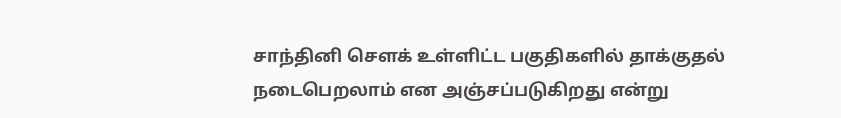சாந்தினி செளக் உள்ளிட்ட பகுதிகளில் தாக்குதல் நடைபெறலாம் என அஞ்சப்படுகிறது என்று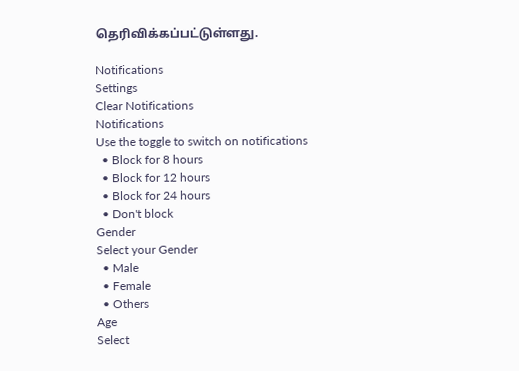தெரிவிக்கப்பட்டுள்ளது.

Notifications
Settings
Clear Notifications
Notifications
Use the toggle to switch on notifications
  • Block for 8 hours
  • Block for 12 hours
  • Block for 24 hours
  • Don't block
Gender
Select your Gender
  • Male
  • Female
  • Others
Age
Select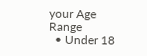your Age Range
  • Under 18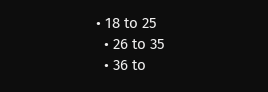• 18 to 25
  • 26 to 35
  • 36 to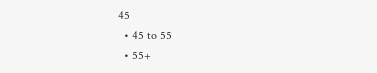45
  • 45 to 55
  • 55+